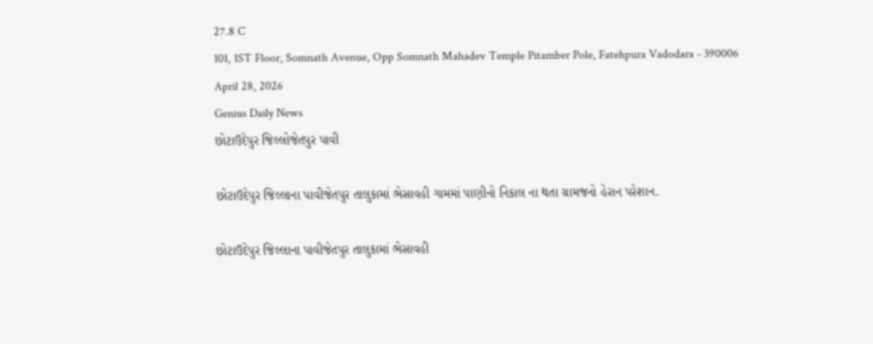27.8 C
101, 1ST Floor, Somnath Avenue, Opp Somnath Mahadev Temple Pitamber Pole, Fatehpura Vadodara - 390006
April 28, 2026
Genius Daily News
છોટાઉદેપુર જિલ્લોજેતપુર પાવી

છોટાઉદેપુર જિલ્લાના પાવીજેતપુર તાલુકામાં ભેસાવહી ગામમાં પાણીનો નિકાલ ના થતા ગ્રામજનો હેરાન પરેશાન.

છોટાઉદેપુર જિલ્લાના પાવીજેતપુર તાલુકામાં ભેસાવહી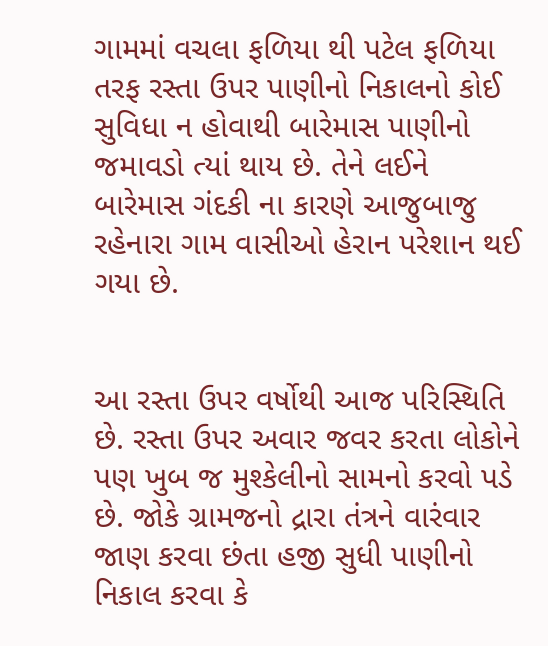ગામમાં વચલા ફળિયા થી પટેલ ફળિયા તરફ રસ્તા ઉપર પાણીનો નિકાલનો કોઈ સુવિધા ન હોવાથી બારેમાસ પાણીનો જમાવડો ત્યાં થાય છે. તેને લઈને બારેમાસ ગંદકી ના કારણે આજુબાજુ રહેનારા ગામ વાસીઓ હેરાન પરેશાન થઈ ગયા છે.


આ રસ્તા ઉપર વર્ષોથી આજ પરિસ્થિતિ છે. રસ્તા ઉપર અવાર જવર કરતા લોકોને પણ ખુબ જ મુશ્કેલીનો સામનો કરવો પડે છે. જોકે ગ્રામજનો દ્રારા તંત્રને વારંવાર જાણ કરવા છંતા હજી સુધી પાણીનો નિકાલ કરવા કે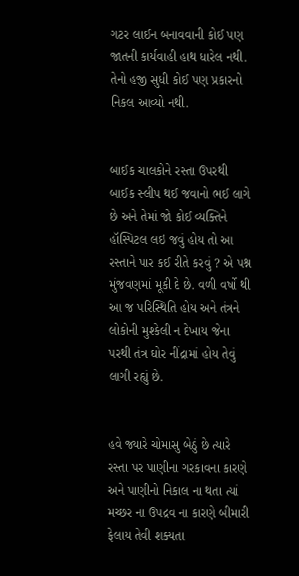ગટર લાઈન બનાવવાની કોઈ પણ જાતની કાર્યવાહી હાથ ધારેલ નથી. તેનો હજી સુધી કોઈ પણ પ્રકારનો નિકલ આવ્યો નથી.


બાઈક ચાલકોને રસ્તા ઉપરથી બાઈક સ્લીપ થઈ જવાનો ભઈ લાગે છે અને તેમાં જો કોઈ વ્યક્તિને હૉસ્પિટલ લઇ જવું હોય તો આ રસ્તાને પાર કઈ રીતે કરવું ? એ પશ્ન મુંજવણમાં મૂકી દે છે. વળી વર્ષો થી આ જ પરિસ્થિતિ હોય અને તંત્રને લોકોની મુશ્કેલી ન દેખાય જેના પરથી તંત્ર ઘોર નીંદ્રામાં હોય તેવું લાગી રહ્યું છે.


હવે જ્યારે ચોમાસુ બેઠું છે ત્યારે રસ્તા પર પાણીના ગરકાવના કારણે અને પાણીનો નિકાલ ના થતા ત્યાં મચ્છર ના ઉપદ્રવ ના કારણે બીમારી ફેલાય તેવી શક્યતા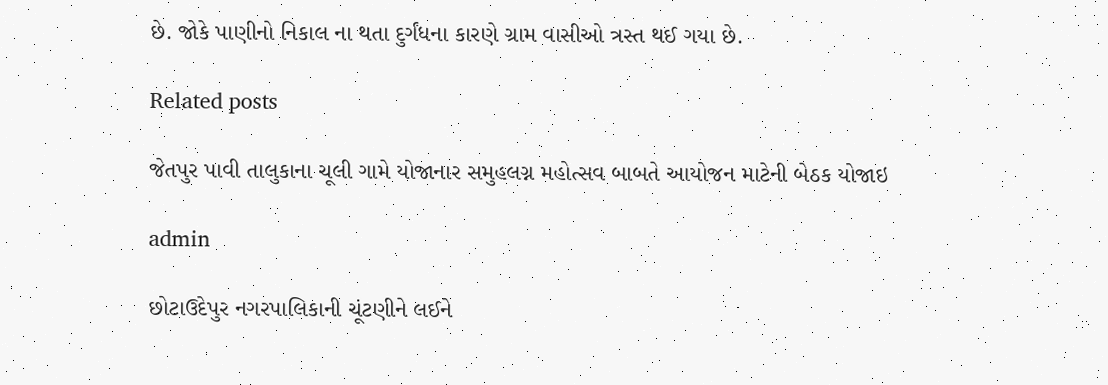છે. જોકે પાણીનો નિકાલ ના થતા દુર્ગંધના કારણે ગ્રામ વાસીઓ ત્રસ્ત થઈ ગયા છે.

Related posts

જેતપુર પાવી તાલુકાના ચૂલી ગામે યોજાનાર સમુહલગ્ન મહોત્સવ બાબતે આયોજન માટેની બેઠક યોજાઇ

admin

છોટાઉદેપુર નગરપાલિકાની ચૂંટણીને લઈને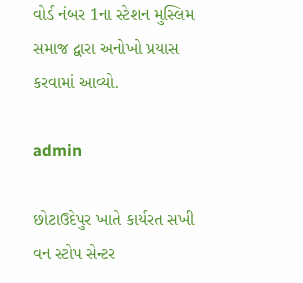વોર્ડ નંબર 1ના સ્ટેશન મુસ્લિમ સમાજ દ્વારા અનોખો પ્રયાસ કરવામાં આવ્યો.

admin

છોટાઉદેપુર ખાતે કાર્યરત સખી વન સ્ટોપ સેન્ટર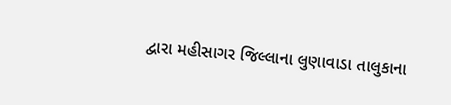દ્વારા મહીસાગર જિલ્લાના લુણાવાડા તાલુકાના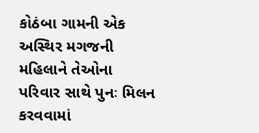કોઠંબા ગામની એક અસ્થિર મગજની મહિલાને તેઓના પરિવાર સાથે પુનઃ મિલન કરવવામાં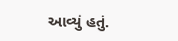આવ્યું હતું.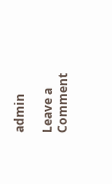admin

Leave a Comment